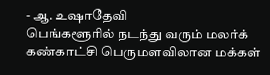- ஆ. உஷாதேவி
பெங்களூரில் நடந்து வரும் மலர்க் கண்காட்சி பெருமளவிலான மக்கள்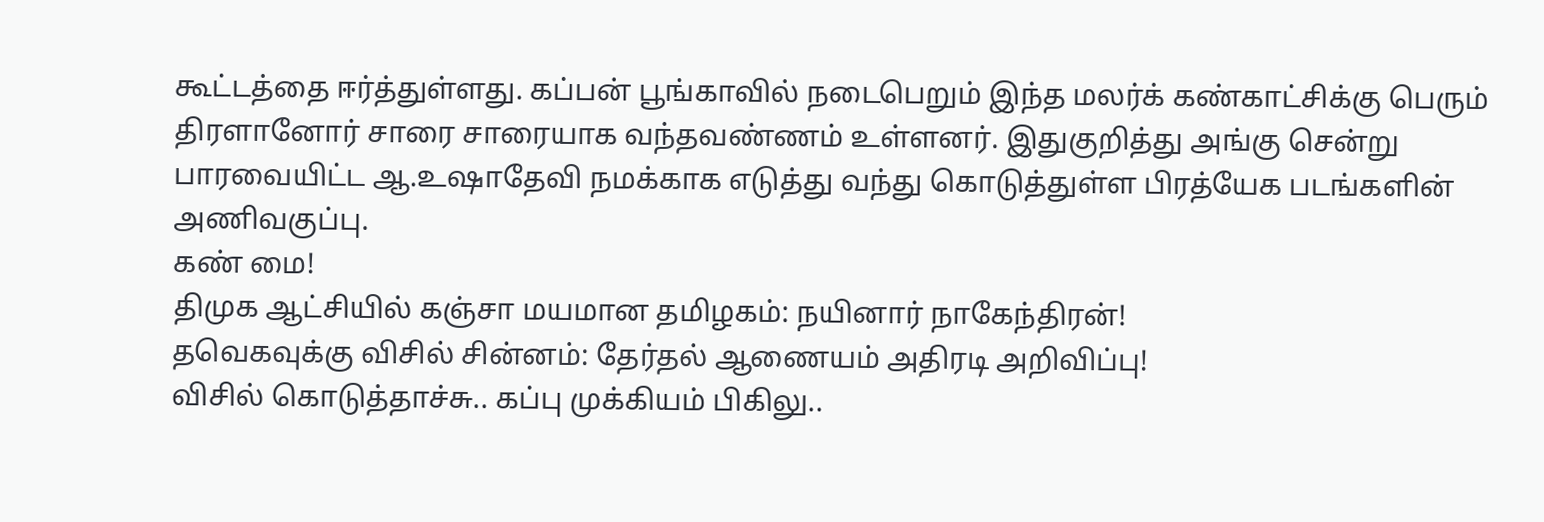கூட்டத்தை ஈர்த்துள்ளது. கப்பன் பூங்காவில் நடைபெறும் இந்த மலர்க் கண்காட்சிக்கு பெரும் திரளானோர் சாரை சாரையாக வந்தவண்ணம் உள்ளனர். இதுகுறித்து அங்கு சென்று பாரவையிட்ட ஆ.உஷாதேவி நமக்காக எடுத்து வந்து கொடுத்துள்ள பிரத்யேக படங்களின் அணிவகுப்பு.
கண் மை!
திமுக ஆட்சியில் கஞ்சா மயமான தமிழகம்: நயினார் நாகேந்திரன்!
தவெகவுக்கு விசில் சின்னம்: தேர்தல் ஆணையம் அதிரடி அறிவிப்பு!
விசில் கொடுத்தாச்சு.. கப்பு முக்கியம் பிகிலு..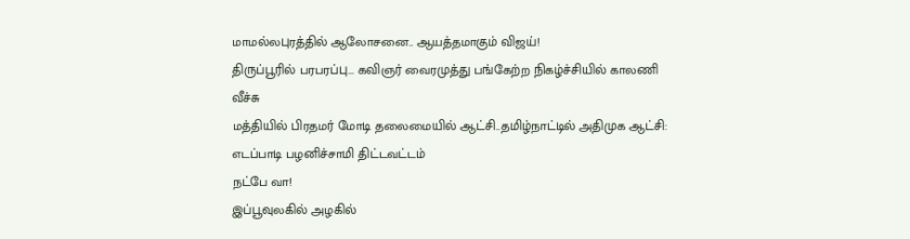மாமல்லபுரத்தில் ஆலோசனை.. ஆயத்தமாகும் விஜய்!
திருப்பூரில் பரபரப்பு... கவிஞர் வைரமுத்து பங்கேற்ற நிகழ்ச்சியில் காலணி வீச்சு
மத்தியில் பிரதமர் மோடி தலைமையில் ஆட்சி..தமிழ்நாட்டில் அதிமுக ஆட்சி: எடப்பாடி பழனிச்சாமி திட்டவட்டம்
நட்பே வா!
இப்பூவுலகில் அழகில்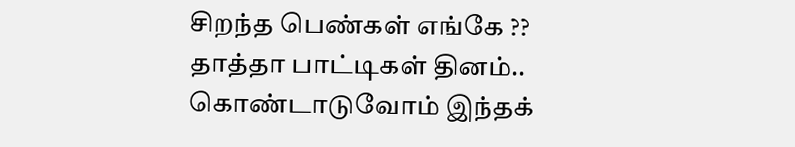சிறந்த பெண்கள் எங்கே ??
தாத்தா பாட்டிகள் தினம்.. கொண்டாடுவோம் இந்தக்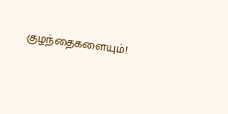குழந்தைகளையும்!